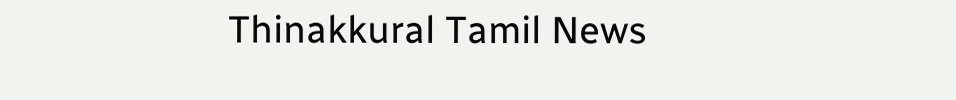Thinakkural Tamil News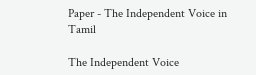Paper - The Independent Voice in Tamil

The Independent Voice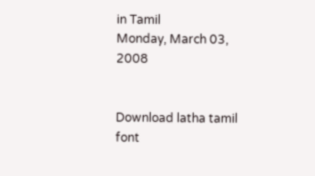in Tamil
Monday, March 03, 2008


Download latha tamil font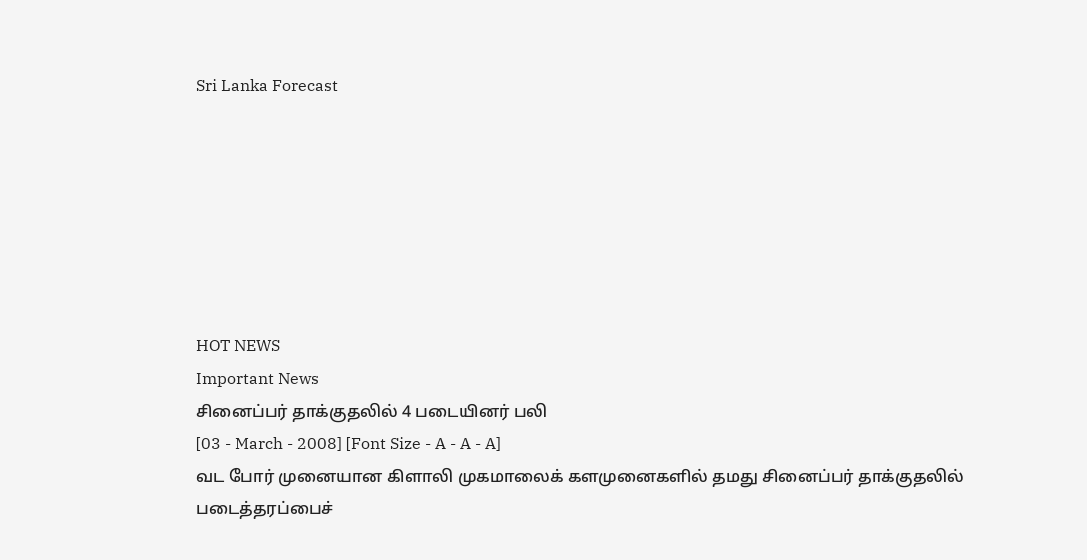Sri Lanka Forecast







HOT NEWS
Important News
சினைப்பர் தாக்குதலில் 4 படையினர் பலி
[03 - March - 2008] [Font Size - A - A - A]
வட போர் முனையான கிளாலி முகமாலைக் களமுனைகளில் தமது சினைப்பர் தாக்குதலில் படைத்தரப்பைச்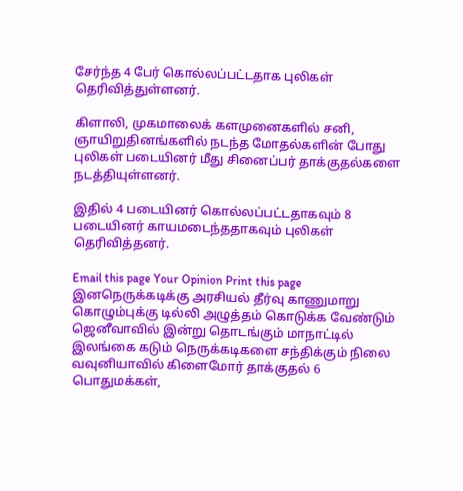சேர்ந்த 4 பேர் கொல்லப்பட்டதாக புலிகள் தெரிவித்துள்ளனர்.

கிளாலி, முகமாலைக் களமுனைகளில் சனி, ஞாயிறுதினங்களில் நடந்த மோதல்களின் போது புலிகள் படையினர் மீது சினைப்பர் தாக்குதல்களை நடத்தியுள்ளனர்.

இதில் 4 படையினர் கொல்லப்பட்டதாகவும் 8 படையினர் காயமடைந்ததாகவும் புலிகள் தெரிவித்தனர்.

Email this page Your Opinion Print this page
இனநெருக்கடிக்கு அரசியல் தீர்வு காணுமாறு கொழும்புக்கு டில்லி அழுத்தம் கொடுக்க வேண்டும்
ஜெனீவாவில் இன்று தொடங்கும் மாநாட்டில் இலங்கை கடும் நெருக்கடிகளை சந்திக்கும் நிலை
வவுனியாவில் கிளைமோர் தாக்குதல் 6 பொதுமக்கள்,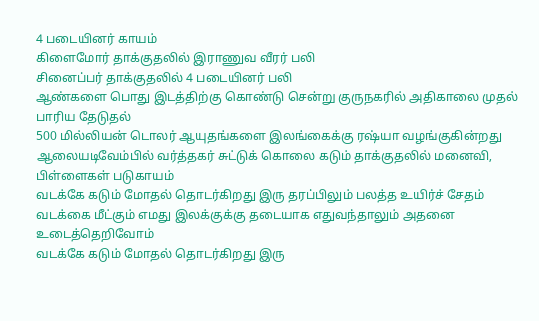4 படையினர் காயம்
கிளைமோர் தாக்குதலில் இராணுவ வீரர் பலி
சினைப்பர் தாக்குதலில் 4 படையினர் பலி
ஆண்களை பொது இடத்திற்கு கொண்டு சென்று குருநகரில் அதிகாலை முதல் பாரிய தேடுதல்
500 மில்லியன் டொலர் ஆயுதங்களை இலங்கைக்கு ரஷ்யா வழங்குகின்றது
ஆலையடிவேம்பில் வர்த்தகர் சுட்டுக் கொலை கடும் தாக்குதலில் மனைவி, பிள்ளைகள் படுகாயம்
வடக்கே கடும் மோதல் தொடர்கிறது இரு தரப்பிலும் பலத்த உயிர்ச் சேதம்
வடக்கை மீட்கும் எமது இலக்குக்கு தடையாக எதுவந்தாலும் அதனை உடைத்தெறிவோம்
வடக்கே கடும் மோதல் தொடர்கிறது இரு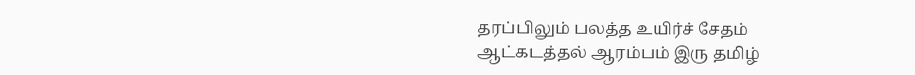தரப்பிலும் பலத்த உயிர்ச் சேதம்
ஆட்கடத்தல் ஆரம்பம் இரு தமிழ்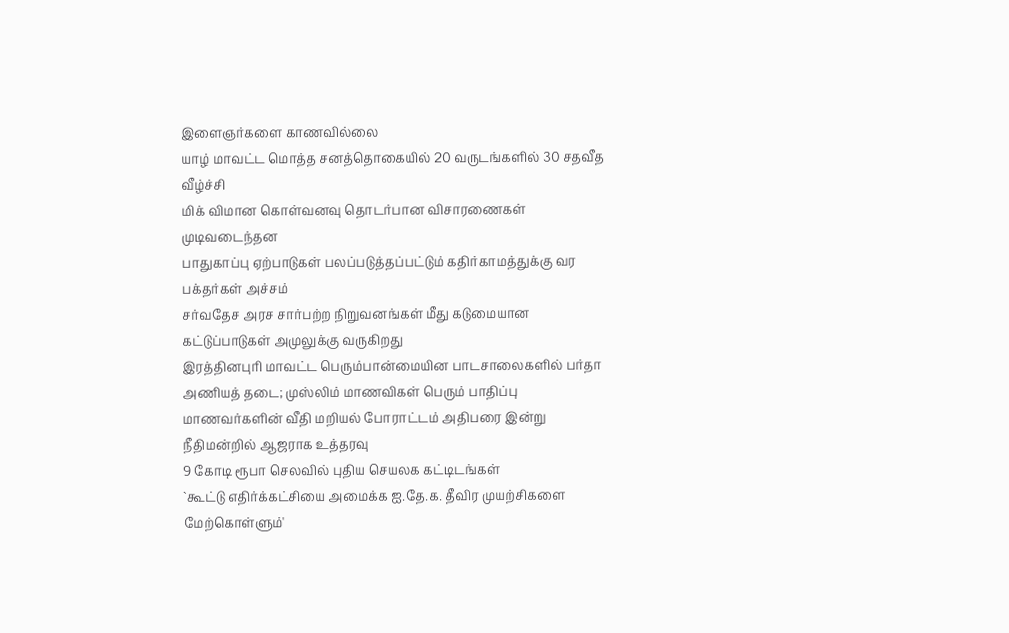இளைஞர்களை காணவில்லை
யாழ் மாவட்ட மொத்த சனத்தொகையில் 20 வருடங்களில் 30 சதவீத வீழ்ச்சி
மிக் விமான கொள்வனவு தொடர்பான விசாரணைகள் முடிவடைந்தன
பாதுகாப்பு ஏற்பாடுகள் பலப்படுத்தப்பட்டும் கதிர்காமத்துக்கு வர பக்தர்கள் அச்சம்
சர்வதேச அரச சார்பற்ற நிறுவனங்கள் மீது கடுமையான கட்டுப்பாடுகள் அமுலுக்கு வருகிறது
இரத்தினபுரி மாவட்ட பெரும்பான்மையின பாடசாலைகளில் பர்தா அணியத் தடை; முஸ்லிம் மாணவிகள் பெரும் பாதிப்பு
மாணவர்களின் வீதி மறியல் போராட்டம் அதிபரை இன்று நீதிமன்றில் ஆஜராக உத்தரவு
9 கோடி ரூபா செலவில் புதிய செயலக கட்டிடங்கள்
`கூட்டு எதிர்க்கட்சியை அமைக்க ஐ.தே.க. தீவிர முயற்சிகளை மேற்கொள்ளும்'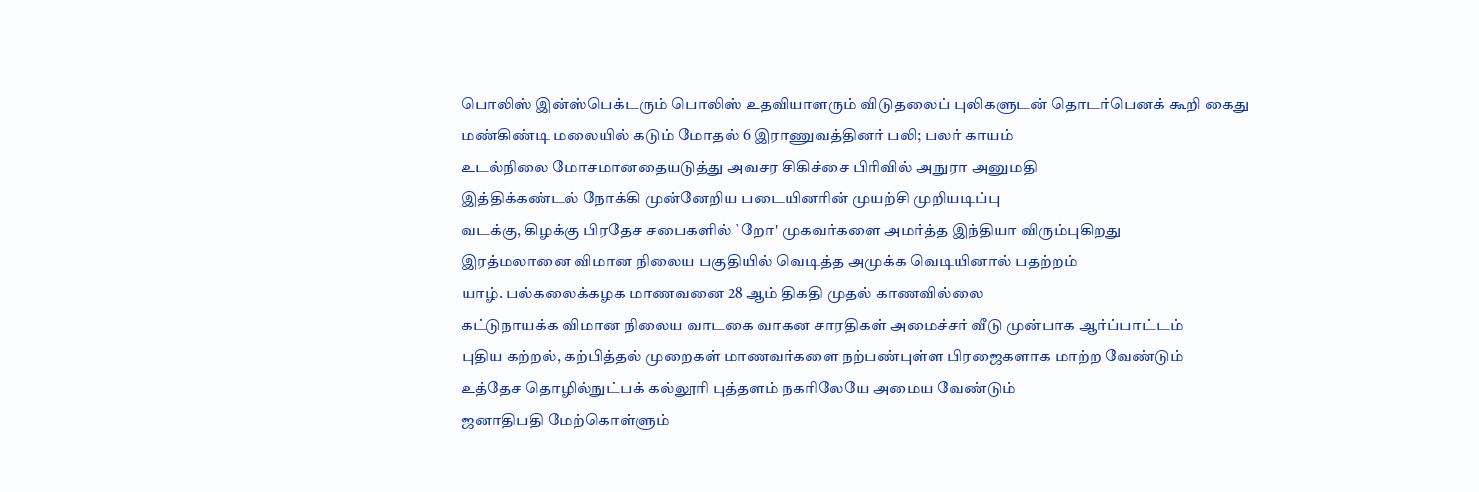பொலிஸ் இன்ஸ்பெக்டரும் பொலிஸ் உதவியாளரும் விடுதலைப் புலிகளுடன் தொடர்பெனக் கூறி கைது
மண்கிண்டி மலையில் கடும் மோதல் 6 இராணுவத்தினர் பலி; பலர் காயம்
உடல்நிலை மோசமானதையடுத்து அவசர சிகிச்சை பிரிவில் அநுரா அனுமதி
இத்திக்கண்டல் நோக்கி முன்னேறிய படையினரின் முயற்சி முறியடிப்பு
வடக்கு, கிழக்கு பிரதேச சபைகளில் `றோ' முகவர்களை அமர்த்த இந்தியா விரும்புகிறது
இரத்மலானை விமான நிலைய பகுதியில் வெடித்த அமுக்க வெடியினால் பதற்றம்
யாழ். பல்கலைக்கழக மாணவனை 28 ஆம் திகதி முதல் காணவில்லை
கட்டுநாயக்க விமான நிலைய வாடகை வாகன சாரதிகள் அமைச்சர் வீடு முன்பாக ஆர்ப்பாட்டம்
புதிய கற்றல், கற்பித்தல் முறைகள் மாணவர்களை நற்பண்புள்ள பிரஜைகளாக மாற்ற வேண்டும்
உத்தேச தொழில்நுட்பக் கல்லூரி புத்தளம் நகரிலேயே அமைய வேண்டும்
ஜனாதிபதி மேற்கொள்ளும்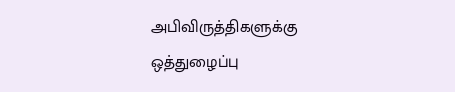அபிவிருத்திகளுக்கு ஒத்துழைப்பு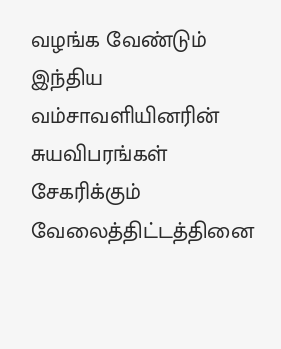வழங்க வேண்டும்
இந்திய வம்சாவளியினரின் சுயவிபரங்கள் சேகரிக்கும் வேலைத்திட்டத்தினை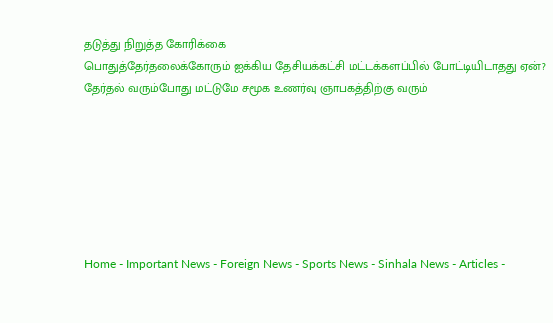தடுத்து நிறுத்த கோரிக்கை
பொதுத்தேர்தலைக்கோரும் ஐக்கிய தேசியக்கட்சி மட்டக்களப்பில் போட்டியிடாதது ஏன்?
தேர்தல் வரும்போது மட்டுமே சமூக உணர்வு ஞாபகத்திற்கு வரும்







Home - Important News - Foreign News - Sports News - Sinhala News - Articles -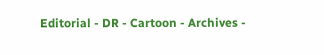Editorial - DR - Cartoon - Archives -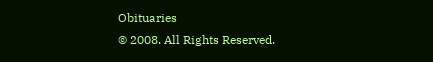Obituaries
© 2008. All Rights Reserved.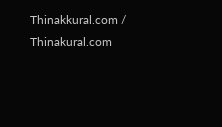Thinakkural.com / Thinakural.com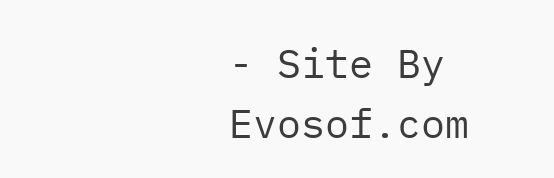- Site By Evosof.com